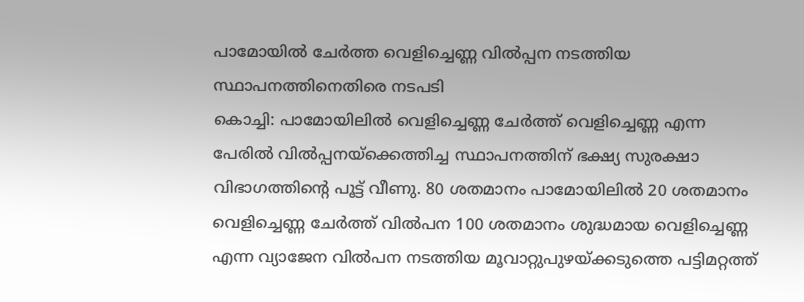പാമോയിൽ ചേർത്ത വെളിച്ചെണ്ണ വിൽപ്പന നടത്തിയ സ്ഥാപനത്തിനെതിരെ നടപടി
കൊച്ചി: പാമോയിലിൽ വെളിച്ചെണ്ണ ചേർത്ത് വെളിച്ചെണ്ണ എന്ന പേരിൽ വിൽപ്പനയ്ക്കെത്തിച്ച സ്ഥാപനത്തിന് ഭക്ഷ്യ സുരക്ഷാ വിഭാഗത്തിന്റെ പൂട്ട് വീണു. 80 ശതമാനം പാമോയിലിൽ 20 ശതമാനം വെളിച്ചെണ്ണ ചേർത്ത് വിൽപന 100 ശതമാനം ശുദ്ധമായ വെളിച്ചെണ്ണ എന്ന വ്യാജേന വിൽപന നടത്തിയ മൂവാറ്റുപുഴയ്ക്കടുത്തെ പട്ടിമറ്റത്ത്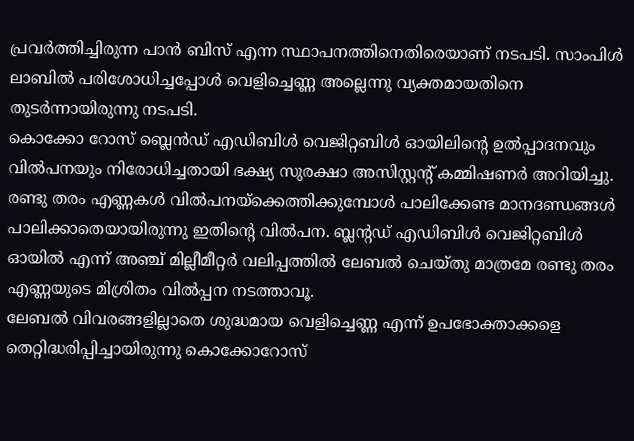പ്രവർത്തിച്ചിരുന്ന പാൻ ബിസ് എന്ന സ്ഥാപനത്തിനെതിരെയാണ് നടപടി. സാംപിൾ ലാബിൽ പരിശോധിച്ചപ്പോൾ വെളിച്ചെണ്ണ അല്ലെന്നു വ്യക്തമായതിനെ തുടർന്നായിരുന്നു നടപടി.
കൊക്കോ റോസ് ബ്ലെൻഡ് എഡിബിൾ വെജിറ്റബിൾ ഓയിലിന്റെ ഉൽപ്പാദനവും വിൽപനയും നിരോധിച്ചതായി ഭക്ഷ്യ സുരക്ഷാ അസിസ്റ്റന്റ് കമ്മിഷണർ അറിയിച്ചു. രണ്ടു തരം എണ്ണകൾ വിൽപനയ്ക്കെത്തിക്കുമ്പോൾ പാലിക്കേണ്ട മാനദണ്ഡങ്ങൾ പാലിക്കാതെയായിരുന്നു ഇതിന്റെ വിൽപന. ബ്ലന്റഡ് എഡിബിൾ വെജിറ്റബിൾ ഓയിൽ എന്ന് അഞ്ച് മില്ലീമീറ്റർ വലിപ്പത്തിൽ ലേബൽ ചെയ്തു മാത്രമേ രണ്ടു തരം എണ്ണയുടെ മിശ്രിതം വിൽപ്പന നടത്താവൂ.
ലേബൽ വിവരങ്ങളില്ലാതെ ശുദ്ധമായ വെളിച്ചെണ്ണ എന്ന് ഉപഭോക്താക്കളെ തെറ്റിദ്ധരിപ്പിച്ചായിരുന്നു കൊക്കോറോസ്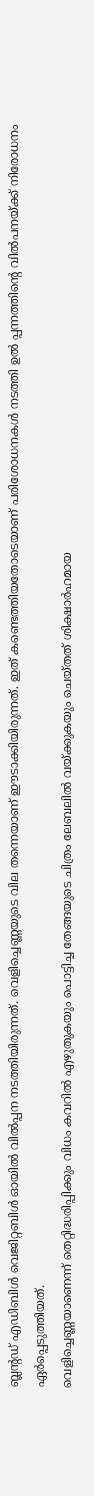ബ്ലന്റഡ് എഡിബിൾ വെജിറ്റബിൾ ഓയിൽ വിൽപ്പന നടത്തിയിരുന്നത്. വെളിച്ചെണ്ണയുടെ വില തന്നെയാണ് ഈടാക്കിയിരുന്നത്. ഇത് കണ്ടെത്തിയതോടെയാണ് പരിശോധനകൾ നടത്തി ഉൽ പ്പന്നത്തിന്റെ വിൽപനയ്ക്ക് നിരോധനം ഏർപ്പെടുത്തിയത്.
വെളിച്ചെണ്ണയാണെന്ന് തെറ്റിദ്ധരിപ്പിക്കും വിധം കവറിൽ എഴുതുകയും പൊട്ടിച്ച തേങ്ങയുടെ ചിത്രം ലേബലിൽ വയ്ക്കുകയും ചെയ്തത് ശിക്ഷാർഹമായ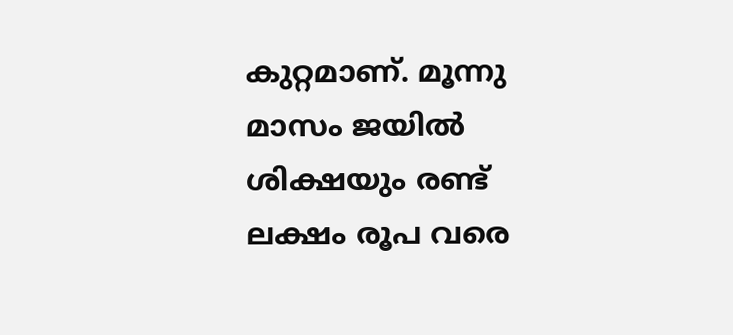കുറ്റമാണ്. മൂന്നു മാസം ജയിൽ ശിക്ഷയും രണ്ട് ലക്ഷം രൂപ വരെ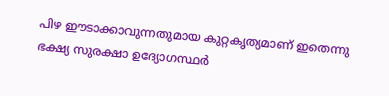പിഴ ഈടാക്കാവുന്നതുമായ കുറ്റകൃത്യമാണ് ഇതെന്നു ഭക്ഷ്യ സുരക്ഷാ ഉദ്യോഗസ്ഥർ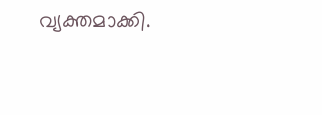വ്യക്തമാക്കി.